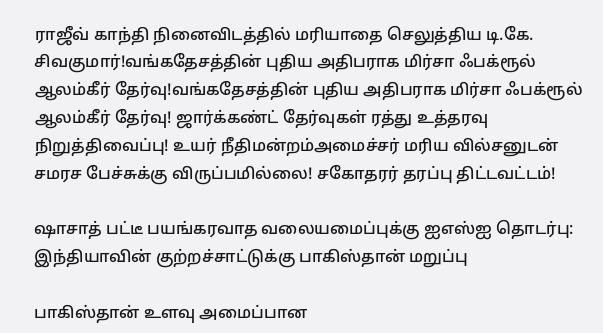ராஜீவ் காந்தி நினைவிடத்தில் மரியாதை செலுத்திய டி.கே. சிவகுமார்!வங்கதேசத்தின் புதிய அதிபராக மிர்சா ஃபக்ரூல் ஆலம்கீர் தேர்வு!வங்கதேசத்தின் புதிய அதிபராக மிர்சா ஃபக்ரூல் ஆலம்கீர் தேர்வு! ஜார்க்கண்ட் தேர்வுகள் ரத்து உத்தரவு நிறுத்திவைப்பு! உயர் நீதிமன்றம்அமைச்சர் மரிய வில்சனுடன் சமரச பேச்சுக்கு விருப்பமில்லை! சகோதரர் தரப்பு திட்டவட்டம்!

ஷாசாத் பட்டீ பயங்கரவாத வலையமைப்புக்கு ஐஎஸ்ஐ தொடர்பு: இந்தியாவின் குற்றச்சாட்டுக்கு பாகிஸ்தான் மறுப்பு

பாகிஸ்தான் உளவு அமைப்பான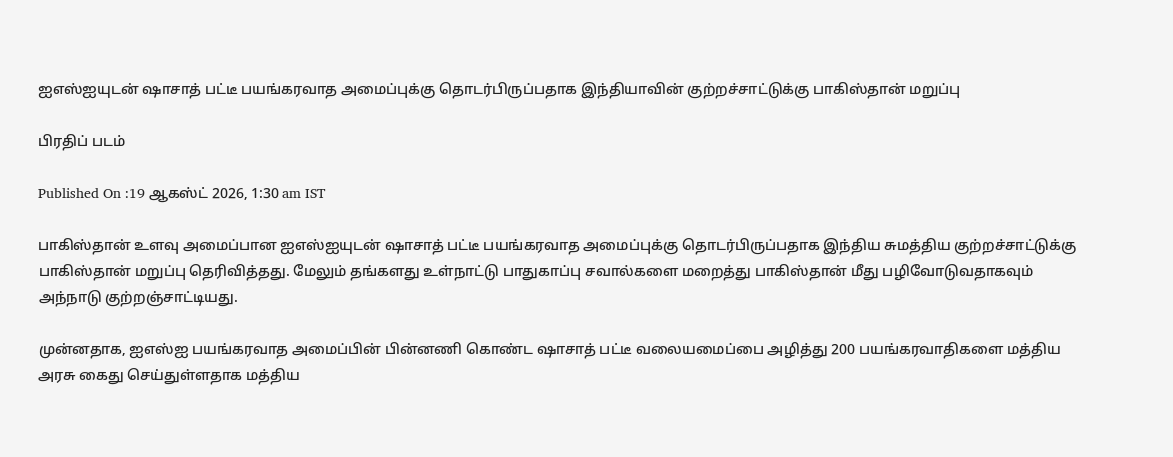ஐஎஸ்ஐயுடன் ஷாசாத் பட்டீ பயங்கரவாத அமைப்புக்கு தொடர்பிருப்பதாக இந்தியாவின் குற்றச்சாட்டுக்கு பாகிஸ்தான் மறுப்பு

பிரதிப் படம்

Published On :19 ஆகஸ்ட் 2026, 1:30 am IST

பாகிஸ்தான் உளவு அமைப்பான ஐஎஸ்ஐயுடன் ஷாசாத் பட்டீ பயங்கரவாத அமைப்புக்கு தொடர்பிருப்பதாக இந்திய சுமத்திய குற்றச்சாட்டுக்கு பாகிஸ்தான் மறுப்பு தெரிவித்தது. மேலும் தங்களது உள்நாட்டு பாதுகாப்பு சவால்களை மறைத்து பாகிஸ்தான் மீது பழிவோடுவதாகவும் அந்நாடு குற்றஞ்சாட்டியது.

முன்னதாக, ஐஎஸ்ஐ பயங்கரவாத அமைப்பின் பின்னணி கொண்ட ஷாசாத் பட்டீ வலையமைப்பை அழித்து 200 பயங்கரவாதிகளை மத்திய அரசு கைது செய்துள்ளதாக மத்திய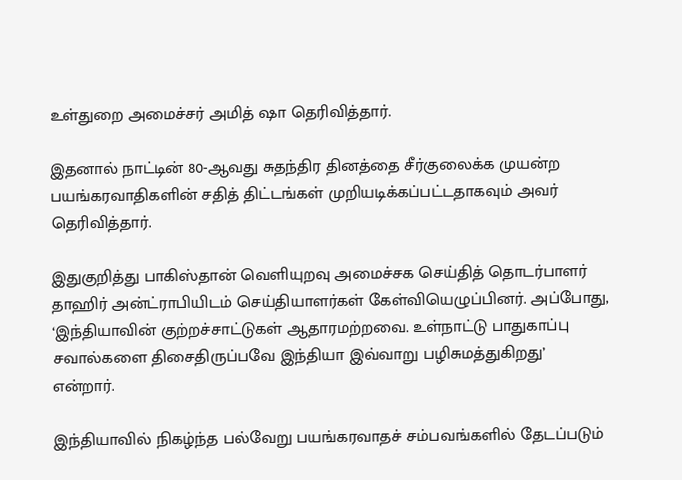உள்துறை அமைச்சர் அமித் ஷா தெரிவித்தார்.

இதனால் நாட்டின் 80-ஆவது சுதந்திர தினத்தை சீர்குலைக்க முயன்ற பயங்கரவாதிகளின் சதித் திட்டங்கள் முறியடிக்கப்பட்டதாகவும் அவர் தெரிவித்தார்.

இதுகுறித்து பாகிஸ்தான் வெளியுறவு அமைச்சக செய்தித் தொடர்பாளர் தாஹிர் அன்ட்ராபியிடம் செய்தியாளர்கள் கேள்வியெழுப்பினர். அப்போது, ‘இந்தியாவின் குற்றச்சாட்டுகள் ஆதாரமற்றவை. உள்நாட்டு பாதுகாப்பு சவால்களை திசைதிருப்பவே இந்தியா இவ்வாறு பழிசுமத்துகிறது’ என்றார்.

இந்தியாவில் நிகழ்ந்த பல்வேறு பயங்கரவாதச் சம்பவங்களில் தேடப்படும்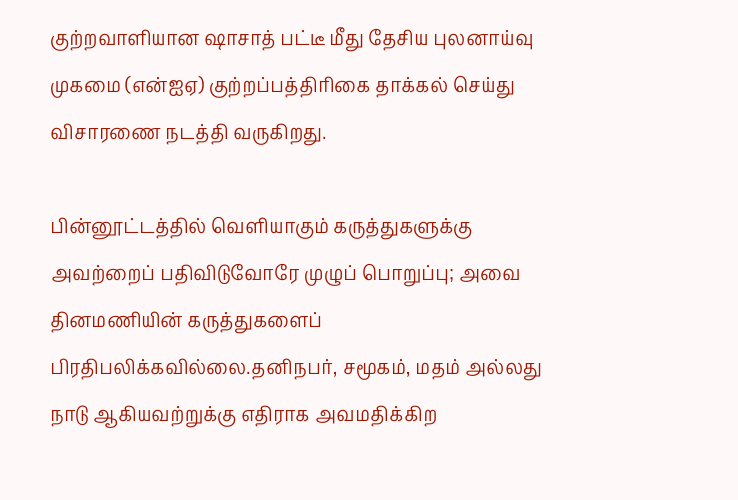குற்றவாளியான ஷாசாத் பட்டீ மீது தேசிய புலனாய்வு முகமை (என்ஐஏ) குற்றப்பத்திரிகை தாக்கல் செய்து விசாரணை நடத்தி வருகிறது.

பின்னூட்டத்தில் வெளியாகும் கருத்துகளுக்கு அவற்றைப் பதிவிடுவோரே முழுப் பொறுப்பு; அவை தினமணியின் கருத்துகளைப் பிரதிபலிக்கவில்லை.தனிநபர், சமூகம், மதம் அல்லது நாடு ஆகியவற்றுக்கு எதிராக அவமதிக்கிற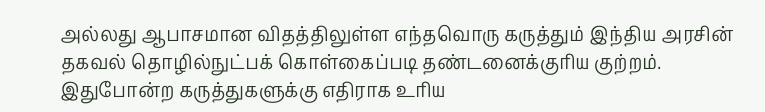அல்லது ஆபாசமான விதத்திலுள்ள எந்தவொரு கருத்தும் இந்திய அரசின் தகவல் தொழில்நுட்பக் கொள்கைப்படி தண்டனைக்குரிய குற்றம். இதுபோன்ற கருத்துகளுக்கு எதிராக உரிய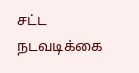சட்ட நடவடிக்கை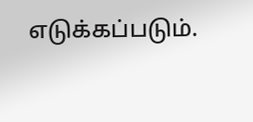எடுக்கப்படும்.